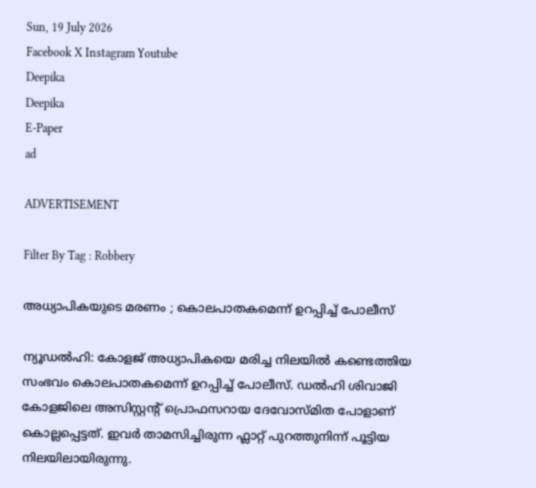Sun, 19 July 2026
Facebook X Instagram Youtube
Deepika
Deepika
E-Paper
ad

ADVERTISEMENT

Filter By Tag : Robbery

അധ്യാപികയുടെ മരണം ; കൊലപാതകമെന്ന് ഉറപ്പിച്ച് പോലീസ്

ന്യൂഡൽഹി: കോളജ് അധ്യാപികയെ മരിച്ച നിലയിൽ കണ്ടെത്തിയ സംഭവം കൊലപാതകമെന്ന് ഉറപ്പിച്ച് പോലീസ്. ഡൽഹി ശിവാജി കോളജിലെ അസിസ്റ്റന്‍റ് പ്രൊഫസറായ ദേവോസ്മിത പോളാണ് കൊല്ലപ്പെട്ടത്. ഇവർ താമസിച്ചിരുന്ന ഫ്ലാറ്റ് പുറത്തുനിന്ന് പൂട്ടിയ നിലയിലായിരുന്നു.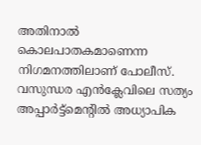അതിനാൽ കൊലപാതകമാണെന്ന നിഗമനത്തിലാണ് പോലീസ്. വസുന്ധര എൻക്ലേവിലെ സത്യം അപ്പാർട്ട്‌മെന്‍റിൽ അധ്യാപിക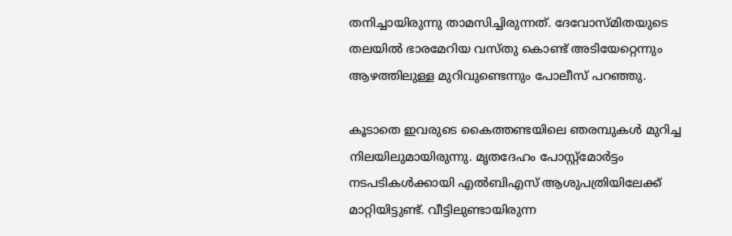തനിച്ചായിരുന്നു താമസിച്ചിരുന്നത്. ദേവോസ്മിതയുടെ തലയിൽ ഭാരമേറിയ വസ്തു കൊണ്ട് അടിയേറ്റെന്നും ആഴത്തിലുള്ള മുറിവുണ്ടെന്നും പോലീസ് പറഞ്ഞു.

കൂടാതെ ഇവരുടെ കൈത്തണ്ടയിലെ ഞരമ്പുകൾ മുറിച്ച നിലയിലുമായിരുന്നു. മൃതദേഹം പോസ്റ്റ്‌മോർട്ടം നടപടികൾക്കായി എൽബിഎസ് ആശുപത്രിയിലേക്ക് മാറ്റിയിട്ടുണ്ട്. വീട്ടിലുണ്ടായിരുന്ന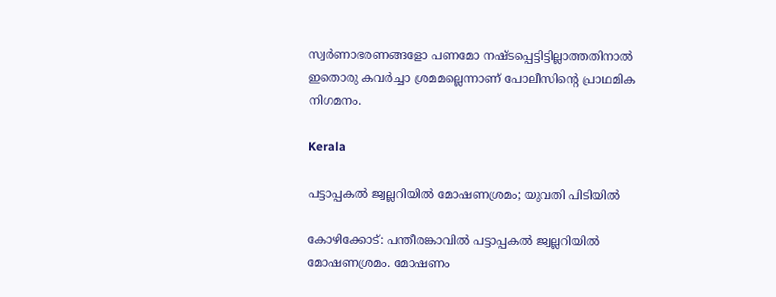സ്വർണാഭരണങ്ങളോ പണമോ നഷ്ടപ്പെട്ടിട്ടില്ലാത്തതിനാൽ ഇതൊരു കവർച്ചാ ശ്രമമല്ലെന്നാണ് പോലീസിന്‍റെ പ്രാഥമിക നിഗമനം.

Kerala

പട്ടാപ്പകൽ ജ്വല്ലറിയില്‍ മോഷണശ്രമം; യുവതി പിടിയിൽ

കോഴിക്കോട്: പന്തീരങ്കാവില്‍ പട്ടാപ്പകല്‍ ജ്വല്ലറിയിൽ മോഷണശ്രമം. മോഷണം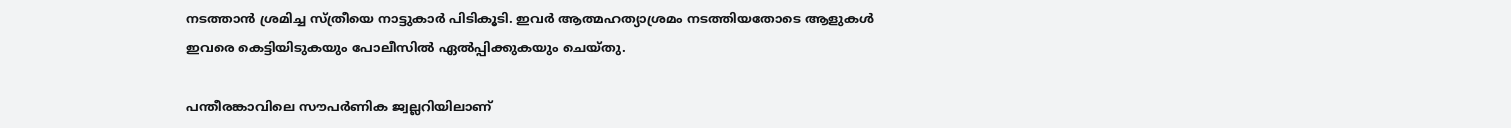നടത്താന്‍ ശ്രമിച്ച സ്ത്രീയെ നാട്ടുകാര്‍ പിടികൂടി. ഇവര്‍ ആത്മഹത്യാശ്രമം നടത്തിയതോടെ ആളുകള്‍ ഇവരെ കെട്ടിയിടുകയും പോലീസില്‍ ഏൽപ്പിക്കുകയും ചെയ്തു.

പന്തീരങ്കാവിലെ സൗപര്‍ണിക ജ്വല്ലറിയിലാണ്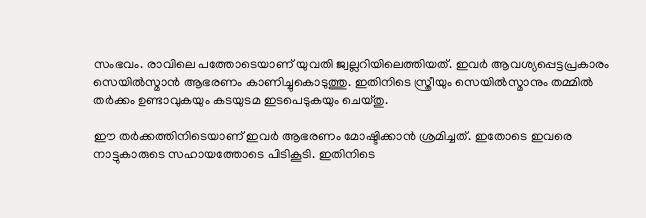സംഭവം. രാവിലെ പത്തോടെയാണ് യുവതി ജ്വല്ലറിയിലെത്തിയത്. ഇവര്‍ ആവശ്യപ്പെട്ടപ്രകാരം സെയില്‍സ്മാന്‍ ആഭരണം കാണിച്ചുകൊടുത്തു. ഇതിനിടെ സ്ത്രീയും സെയില്‍സ്മാനും തമ്മില്‍ തര്‍ക്കം ഉണ്ടാവുകയും കടയുടമ ഇടപെടുകയും ചെയ്തു.

ഈ തര്‍ക്കത്തിനിടെയാണ് ഇവര്‍ ആഭരണം മോഷ്ടിക്കാന്‍ ശ്രമിച്ചത്. ഇതോടെ ഇവരെ നാട്ടുകാരുടെ സഹായത്തോടെ പിടികൂടി. ഇതിനിടെ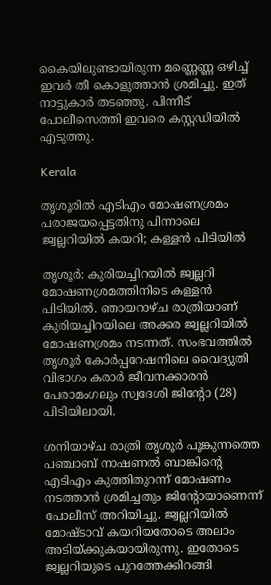കൈയിലുണ്ടായിരുന്ന മണ്ണെണ്ണ ഒഴിച്ച് ഇവര്‍ തീ കൊളുത്താന്‍ ശ്രമിച്ചു. ഇത് നാട്ടുകാര്‍ തടഞ്ഞു. പിന്നീട് പോലീസെത്തി ഇവരെ കസ്റ്റഡിയില്‍ എടുത്തു.

Kerala

തൃശൂരിൽ എടിഎം മോഷണശ്രമം പരാജയപ്പെട്ടതിനു പിന്നാലെ ജ്വല്ലറിയിൽ കയറി; കള്ളൻ പിടിയിൽ

തൃശൂര്‍: കുരിയച്ചിറയില്‍ ജ്വല്ലറി മോഷണശ്രമത്തിനിടെ കള്ളൻ പിടിയിൽ. ഞായറാഴ്ച രാത്രിയാണ് കുരിയച്ചിറയിലെ അക്കര ജ്വല്ലറിയിൽ മോഷണശ്രമം നടന്നത്. സംഭവത്തിൽ തൃശൂര്‍ കോര്‍പ്പറേഷനിലെ വൈദ്യുതി വിഭാഗം കരാര്‍ ജീവനക്കാരൻ പേരാമംഗലും സ്വദേശി ജിന്‍റോ (28) പിടിയിലായി.

ശനിയാഴ്ച രാത്രി തൃശൂര്‍ പൂങ്കുന്നത്തെ പഞ്ചാബ് നാഷണൽ ബാങ്കിന്‍റെ എടിഎം കുത്തിതുറന്ന് മോഷണം നടത്താൻ ശ്രമിച്ചതും ജിന്‍റോയാണെന്ന് പോലീസ് അറിയിച്ചു. ജ്വല്ലറിയിൽ മോഷ്ടാവ് കയറിയതോടെ അലാം അടിയ്ക്കുകയായിരുന്നു. ഇതോടെ ജ്വല്ലറിയുടെ പുറത്തേക്കിറങ്ങി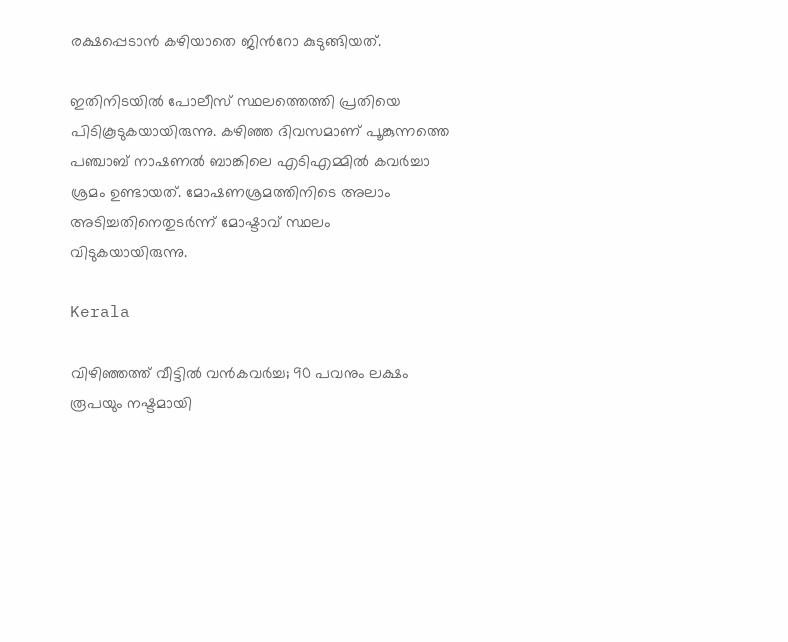രക്ഷപ്പെടാൻ കഴിയാതെ ജിന്‍റോ കുടുങ്ങിയത്.

ഇതിനിടയിൽ പോലീസ് സ്ഥലത്തെത്തി പ്രതിയെ പിടികൂടുകയായിരുന്നു. കഴിഞ്ഞ ദിവസമാണ് പൂങ്കുന്നത്തെ പഞ്ചാബ് നാഷണൽ ബാങ്കിലെ എടിഎമ്മിൽ കവര്‍ച്ചാ ശ്രമം ഉണ്ടായത്. മോഷണശ്രമത്തിനിടെ അലാം അടിച്ചതിനെതുടര്‍ന്ന് മോഷ്ടാവ് സ്ഥലം വിടുകയായിരുന്നു.

Kerala

വിഴിഞ്ഞത്ത് വീട്ടിൽ വൻകവർച്ച; 90 പവനും ലക്ഷം രൂപയും നഷ്ടമായി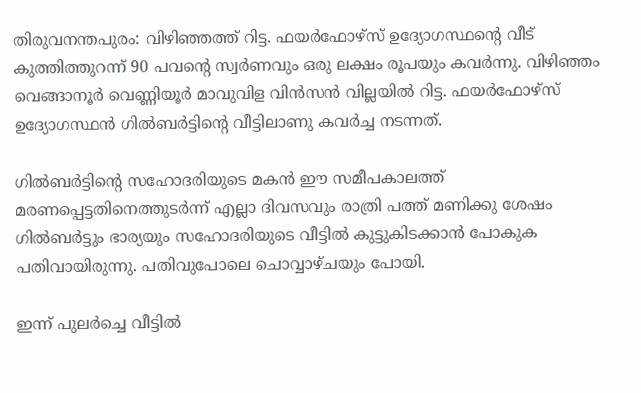തിരുവനന്തപുരം: വിഴിഞ്ഞത്ത് റിട്ട. ഫയര്‍ഫോഴ്‌സ് ഉദ്യോഗസ്ഥന്‍റെ വീട് കുത്തിത്തുറന്ന് 90 പവന്‍റെ സ്വര്‍ണവും ഒരു ലക്ഷം രൂപയും കവര്‍ന്നു. വിഴിഞ്ഞം വെങ്ങാനൂര്‍ വെണ്ണിയൂര്‍ മാവുവിള വിന്‍സന്‍ വില്ലയില്‍ റിട്ട. ഫയര്‍ഫോഴ്‌സ് ഉദ്യോഗസ്ഥന്‍ ഗില്‍ബര്‍ട്ടിന്‍റെ വീട്ടിലാണു കവര്‍ച്ച നടന്നത്.

ഗില്‍ബര്‍ട്ടിന്‍റെ സഹോദരിയുടെ മകന്‍ ഈ സമീപകാലത്ത് മരണപ്പെട്ടതിനെത്തുടര്‍ന്ന് എല്ലാ ദിവസവും രാത്രി പത്ത് മണിക്കു ശേഷം ഗില്‍ബര്‍ട്ടും ഭാര്യയും സഹോദരിയുടെ വീട്ടില്‍ കുട്ടുകിടക്കാന്‍ പോകുക പതിവായിരുന്നു. പതിവുപോലെ ചൊവ്വാഴ്ചയും പോയി.

ഇന്ന് പുലര്‍ച്ചെ വീട്ടില്‍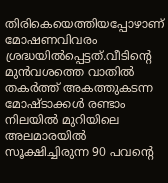തിരികെയെത്തിയപ്പോഴാണ് മോഷണവിവരം ശ്രദ്ധയില്‍പ്പെട്ടത്.വീടിന്‍റെ മുന്‍വശത്തെ വാതില്‍ തകര്‍ത്ത് അകത്തുകടന്ന മോഷ്ടാക്കള്‍ രണ്ടാം നിലയില്‍ മുറിയിലെ അലമാരയില്‍ സൂക്ഷിച്ചിരുന്ന 90 പവന്‍റെ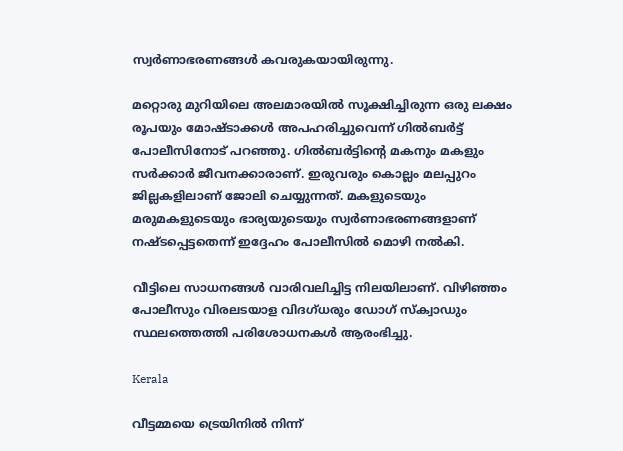സ്വര്‍ണാഭരണങ്ങള്‍ കവരുകയായിരുന്നു.

മറ്റൊരു മുറിയിലെ അലമാരയില്‍ സൂക്ഷിച്ചിരുന്ന ഒരു ലക്ഷം രൂപയും മോഷ്ടാക്കള്‍ അപഹരിച്ചുവെന്ന് ഗില്‍ബര്‍ട്ട് പോലീസിനോട് പറഞ്ഞു. ഗില്‍ബര്‍ട്ടിന്‍റെ മകനും മകളും സര്‍ക്കാര്‍ ജീവനക്കാരാണ്. ഇരുവരും കൊല്ലം മലപ്പുറം ജില്ലകളിലാണ് ജോലി ചെയ്യുന്നത്. മകളുടെയും മരുമകളുടെയും ഭാര്യയുടെയും സ്വര്‍ണാഭരണങ്ങളാണ് നഷ്ടപ്പെട്ടതെന്ന് ഇദ്ദേഹം പോലീസില്‍ മൊഴി നല്‍കി.

വീട്ടിലെ സാധനങ്ങള്‍ വാരിവലിച്ചിട്ട നിലയിലാണ്. വിഴിഞ്ഞം പോലീസും വിരലടയാള വിദഗ്ധരും ഡോഗ്‌ സ്ക്വാഡും സ്ഥലത്തെത്തി പരിശോധനകള്‍ ആരംഭിച്ചു.

Kerala

വീട്ടമ്മയെ ട്രെയിനിൽ നിന്ന്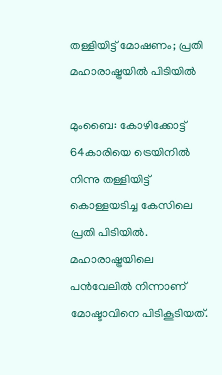തള്ളിയിട്ട് മോഷണം; പ്രതി മഹാരാഷ്ട്രയിൽ പിടിയിൽ

മുംബൈ: കോഴിക്കോട്ട് 64കാരിയെ ട്രെയിനിൽ നിന്നു തള്ളിയിട്ട് കൊള്ളയടിച്ച കേസിലെ പ്രതി പിടിയിൽ. മഹാരാഷ്ട്രയിലെ പൻവേലിൽ നിന്നാണ് മോഷ്ടാവിനെ പിടികൂടിയത്.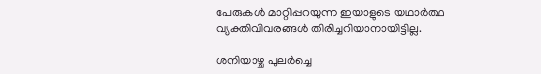പേരുകൾ മാറ്റിപ്പറയുന്ന ഇയാളുടെ യഥാർത്ഥ വ്യക്തിവിവരങ്ങൾ തിരിച്ചറിയാനായിട്ടില്ല.

ശനിയാഴ്ച പുലര്‍ച്ചെ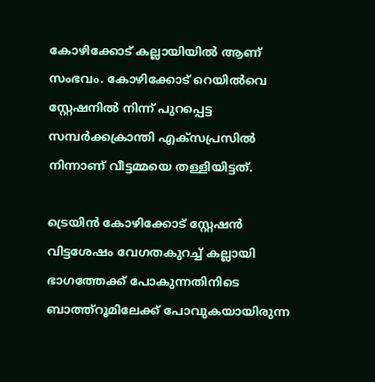കോഴിക്കോട് കല്ലായിയിൽ ആണ് സംഭവം. കോഴിക്കോട് റെയിൽവെ സ്റ്റേഷനിൽ നിന്ന് പുറപ്പെട്ട സമ്പർക്കക്രാന്തി എക്സപ്രസിൽ നിന്നാണ് വീട്ടമ്മയെ തള്ളിയിട്ടത്.

ട്രെയിൻ കോഴിക്കോട് സ്റ്റേഷൻ വിട്ടശേഷം വേഗതകുറച്ച് കല്ലായി ഭാഗത്തേക്ക് പോകുന്നതിനിടെ ബാത്ത്റൂമിലേക്ക് പോവുകയായിരുന്ന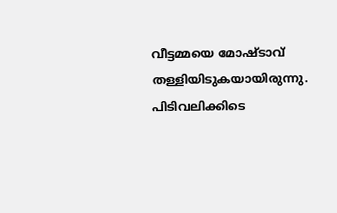വീട്ടമ്മയെ മോഷ്ടാവ് തള്ളിയിടുകയായിരുന്നു. പിടിവലിക്കിടെ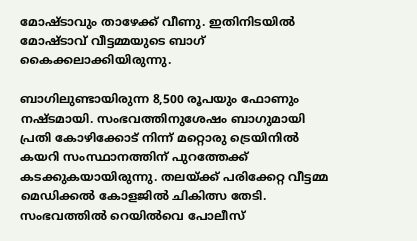മോഷ്ടാവും താഴേക്ക് വീണു. ഇതിനിടയിൽ മോഷ്ടാവ് വീട്ടമ്മയുടെ ബാഗ് കൈക്കലാക്കിയിരുന്നു.

ബാഗിലുണ്ടായിരുന്ന 8,500 രൂപയും ഫോണും നഷ്ടമായി. സംഭവത്തിനുശേഷം ബാഗുമായി പ്രതി കോഴിക്കോട് നിന്ന് മറ്റൊരു ട്രെയിനിൽ കയറി സംസ്ഥാനത്തിന് പുറത്തേക്ക് കടക്കുകയായിരുന്നു. തലയ്ക്ക് പരിക്കേറ്റ വീട്ടമ്മ മെഡിക്കൽ കോളജിൽ ചികിത്സ തേടി. സംഭവത്തിൽ റെയില്‍വെ പോലീസ്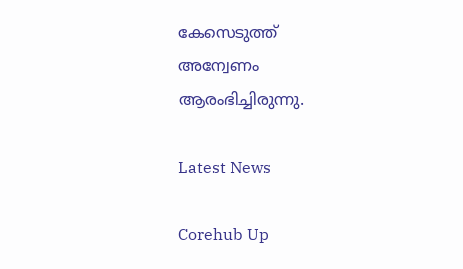കേസെടുത്ത് അന്വേണം ആരംഭിച്ചിരുന്നു.

Latest News

Corehub Up